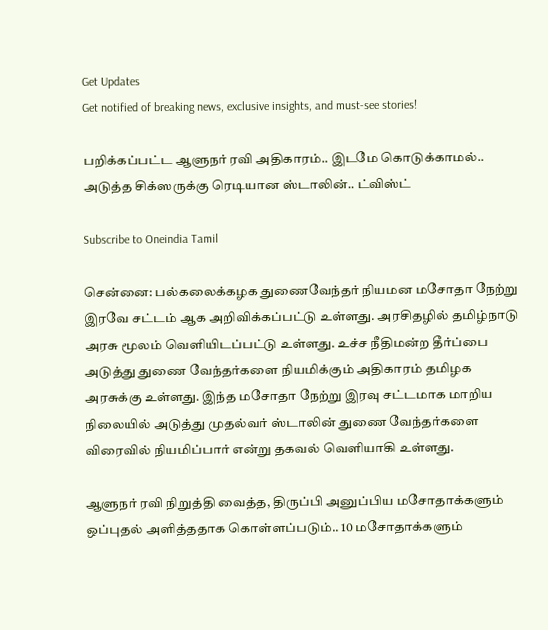Get Updates
Get notified of breaking news, exclusive insights, and must-see stories!

பறிக்கப்பட்ட ஆளுநர் ரவி அதிகாரம்.. இடமே கொடுக்காமல்.. அடுத்த சிக்ஸருக்கு ரெடியான ஸ்டாலின்.. ட்விஸ்ட்

Subscribe to Oneindia Tamil

சென்னை: பல்கலைக்கழக துணைவேந்தர் நியமன மசோதா நேற்று இரவே சட்டம் ஆக அறிவிக்கப்பட்டு உள்ளது. அரசிதழில் தமிழ்நாடு அரசு மூலம் வெளியிடப்பட்டு உள்ளது. உச்ச நீதிமன்ற தீர்ப்பை அடுத்து துணை வேந்தர்களை நியமிக்கும் அதிகாரம் தமிழக அரசுக்கு உள்ளது. இந்த மசோதா நேற்று இரவு சட்டமாக மாறிய நிலையில் அடுத்து முதல்வர் ஸ்டாலின் துணை வேந்தர்களை விரைவில் நியமிப்பார் என்று தகவல் வெளியாகி உள்ளது.

ஆளுநர் ரவி நிறுத்தி வைத்த, திருப்பி அனுப்பிய மசோதாக்களும் ஒப்புதல் அளித்ததாக கொள்ளப்படும்.. 10 மசோதாக்களும்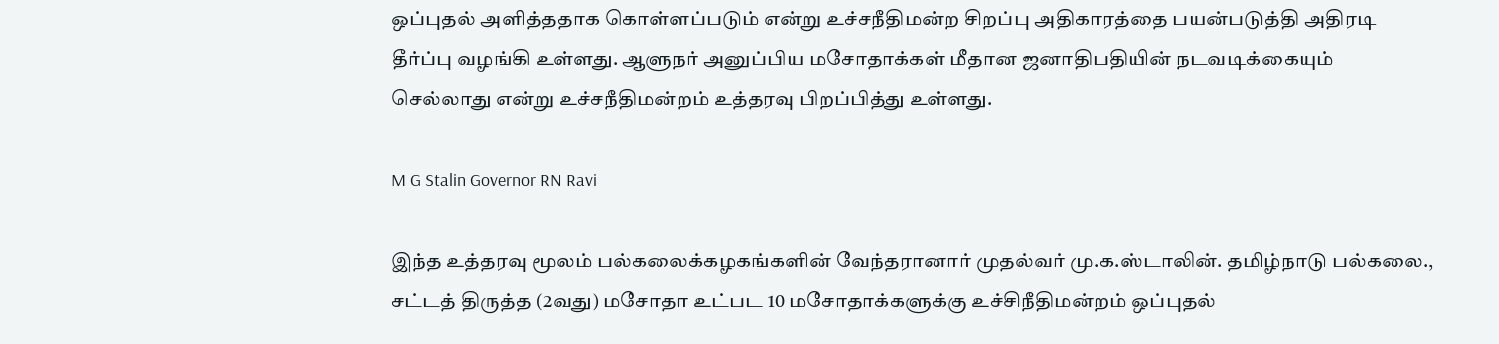ஒப்புதல் அளித்ததாக கொள்ளப்படும் என்று உச்சநீதிமன்ற சிறப்பு அதிகாரத்தை பயன்படுத்தி அதிரடி தீர்ப்பு வழங்கி உள்ளது. ஆளுநர் அனுப்பிய மசோதாக்கள் மீதான ஜனாதிபதியின் நடவடிக்கையும் செல்லாது என்று உச்சநீதிமன்றம் உத்தரவு பிறப்பித்து உள்ளது.

M G Stalin Governor RN Ravi

இந்த உத்தரவு மூலம் பல்கலைக்கழகங்களின் வேந்தரானார் முதல்வர் மு.க.ஸ்டாலின். தமிழ்நாடு பல்கலை., சட்டத் திருத்த (2வது) மசோதா உட்பட 10 மசோதாக்களுக்கு உச்சிநீதிமன்றம் ஒப்புதல்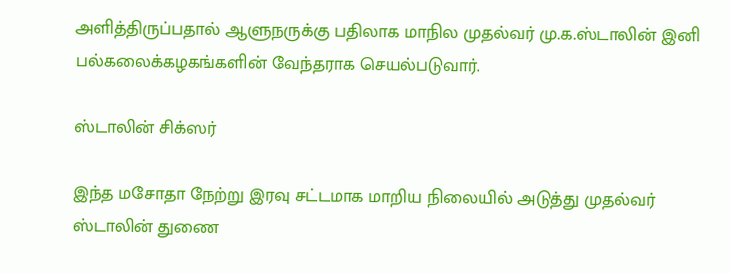அளித்திருப்பதால் ஆளுநருக்கு பதிலாக மாநில முதல்வர் மு.க.ஸ்டாலின் இனி பல்கலைக்கழகங்களின் வேந்தராக செயல்படுவார்.

ஸ்டாலின் சிக்ஸர்

இந்த மசோதா நேற்று இரவு சட்டமாக மாறிய நிலையில் அடுத்து முதல்வர் ஸ்டாலின் துணை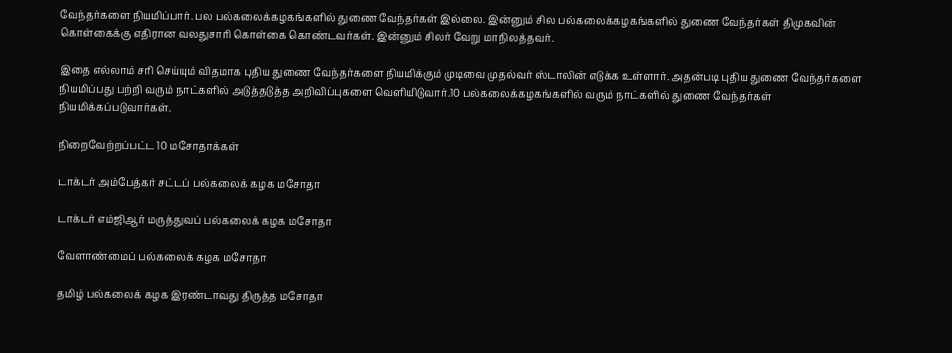வேந்தர்களை நியமிப்பார். பல பல்கலைக்கழகங்களில் துணை வேந்தர்கள் இல்லை. இன்னும் சில பல்கலைக்கழகங்களில் துணை வேந்தர்கள் திமுகவின் கொள்கைக்கு எதிரான வலதுசாரி கொள்கை கொண்டவர்கள். இன்னும் சிலர் வேறு மாநிலத்தவர்.

இதை எல்லாம் சரி செய்யும் விதமாக புதிய துணை வேந்தர்களை நியமிக்கும் முடிவை முதல்வர் ஸ்டாலின் எடுக்க உள்ளார். அதன்படி புதிய துணை வேந்தர்களை நியமிப்பது பற்றி வரும் நாட்களில் அடுத்தடுத்த அறிவிப்புகளை வெளியிடுவார்.10 பல்கலைக்கழகங்களில் வரும் நாட்களில் துணை வேந்தர்கள் நியமிக்கப்படுவார்கள்.

நிறைவேற்றப்பட்ட 10 மசோதாக்கள்

டாக்டர் அம்பேத்கர் சட்டப் பல்கலைக் கழக மசோதா

டாக்டர் எம்ஜிஆர் மருத்துவப் பல்கலைக் கழக மசோதா

வேளாண்மைப் பல்கலைக் கழக மசோதா

தமிழ் பல்கலைக் கழக இரண்டாவது திருத்த மசோதா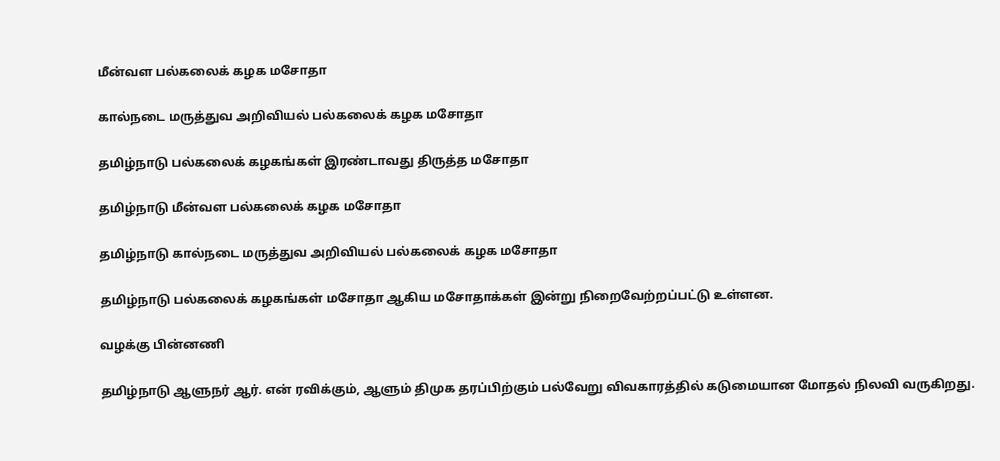மீன்வள பல்கலைக் கழக மசோதா

கால்நடை மருத்துவ அறிவியல் பல்கலைக் கழக மசோதா

தமிழ்நாடு பல்கலைக் கழகங்கள் இரண்டாவது திருத்த மசோதா

தமிழ்நாடு மீன்வள பல்கலைக் கழக மசோதா

தமிழ்நாடு கால்நடை மருத்துவ அறிவியல் பல்கலைக் கழக மசோதா

தமிழ்நாடு பல்கலைக் கழகங்கள் மசோதா ஆகிய மசோதாக்கள் இன்று நிறைவேற்றப்பட்டு உள்ளன.

வழக்கு பின்னணி

தமிழ்நாடு ஆளுநர் ஆர். என் ரவிக்கும், ஆளும் திமுக தரப்பிற்கும் பல்வேறு விவகாரத்தில் கடுமையான மோதல் நிலவி வருகிறது.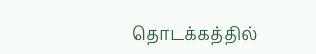தொடக்கத்தில்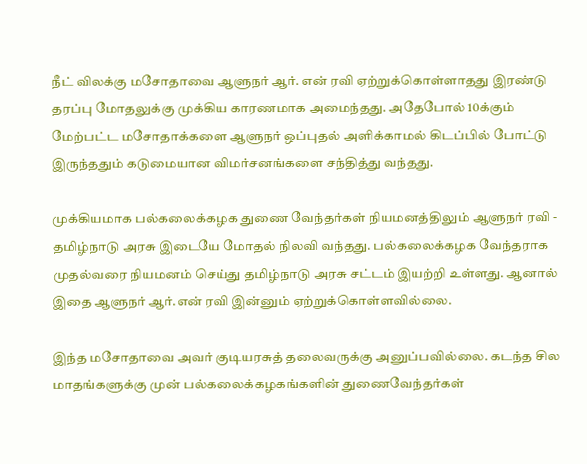நீட் விலக்கு மசோதாவை ஆளுநர் ஆர். என் ரவி ஏற்றுக்கொள்ளாதது இரண்டு தரப்பு மோதலுக்கு முக்கிய காரணமாக அமைந்தது. அதேபோல் 10க்கும் மேற்பட்ட மசோதாக்களை ஆளுநர் ஒப்புதல் அளிக்காமல் கிடப்பில் போட்டு இருந்ததும் கடுமையான விமர்சனங்களை சந்தித்து வந்தது.

முக்கியமாக பல்கலைக்கழக துணை வேந்தர்கள் நியமனத்திலும் ஆளுநர் ரவி - தமிழ்நாடு அரசு இடையே மோதல் நிலவி வந்தது. பல்கலைக்கழக வேந்தராக முதல்வரை நியமனம் செய்து தமிழ்நாடு அரசு சட்டம் இயற்றி உள்ளது. ஆனால் இதை ஆளுநர் ஆர்.என் ரவி இன்னும் ஏற்றுக்கொள்ளவில்லை.

இந்த மசோதாவை அவர் குடியரசுத் தலைவருக்கு அனுப்பவில்லை. கடந்த சில
மாதங்களுக்கு முன் பல்கலைக்கழகங்களின் துணைவேந்தர்கள்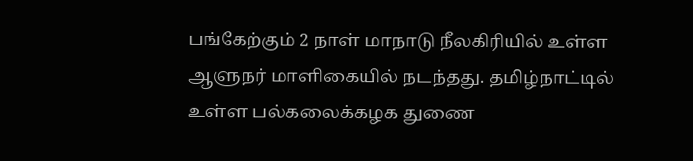பங்கேற்கும் 2 நாள் மாநாடு நீலகிரியில் உள்ள ஆளுநர் மாளிகையில் நடந்தது. தமிழ்நாட்டில் உள்ள பல்கலைக்கழக துணை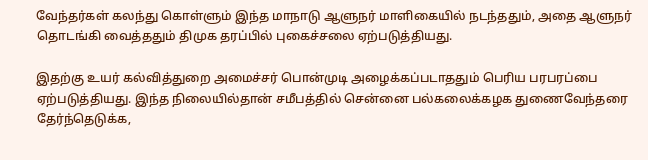வேந்தர்கள் கலந்து கொள்ளும் இந்த மாநாடு ஆளுநர் மாளிகையில் நடந்ததும், அதை ஆளுநர் தொடங்கி வைத்ததும் திமுக தரப்பில் புகைச்சலை ஏற்படுத்தியது.

இதற்கு உயர் கல்வித்துறை அமைச்சர் பொன்முடி அழைக்கப்படாததும் பெரிய பரபரப்பை ஏற்படுத்தியது. இந்த நிலையில்தான் சமீபத்தில் சென்னை பல்கலைக்கழக துணைவேந்தரை தேர்ந்தெடுக்க,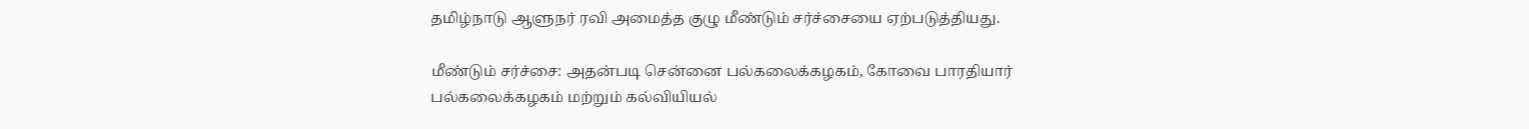தமிழ்நாடு ஆளுநர் ரவி அமைத்த குழு மீண்டும் சர்ச்சையை ஏற்படுத்தியது.

மீண்டும் சர்ச்சை: அதன்படி சென்னை பல்கலைக்கழகம், கோவை பாரதியார்
பல்கலைக்கழகம் மற்றும் கல்வியியல்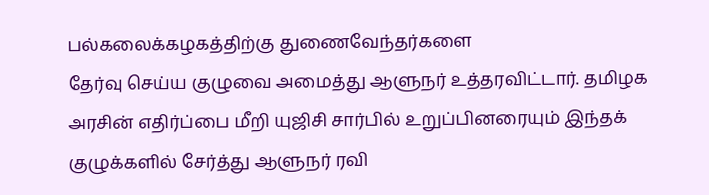பல்கலைக்கழகத்திற்கு துணைவேந்தர்களை
தேர்வு செய்ய குழுவை அமைத்து ஆளுநர் உத்தரவிட்டார். தமிழக அரசின் எதிர்ப்பை மீறி யுஜிசி சார்பில் உறுப்பினரையும் இந்தக் குழுக்களில் சேர்த்து ஆளுநர் ரவி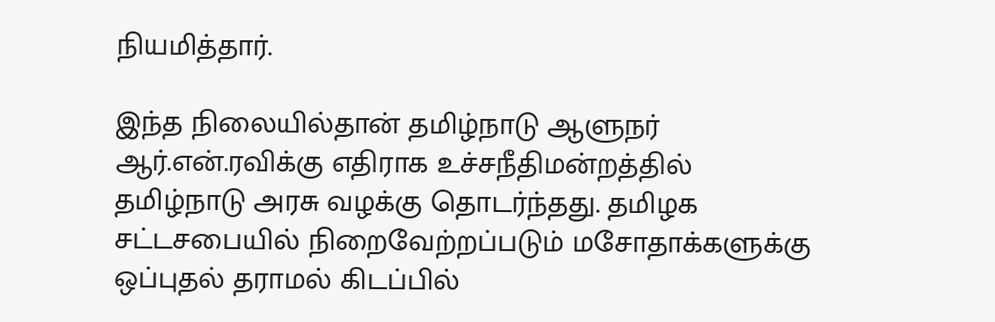நியமித்தார்.

இந்த நிலையில்தான் தமிழ்நாடு ஆளுநர் ஆர்.என்.ரவிக்கு எதிராக உச்சநீதிமன்றத்தில் தமிழ்நாடு அரசு வழக்கு தொடர்ந்தது. தமிழக சட்டசபையில் நிறைவேற்றப்படும் மசோதாக்களுக்கு ஒப்புதல் தராமல் கிடப்பில்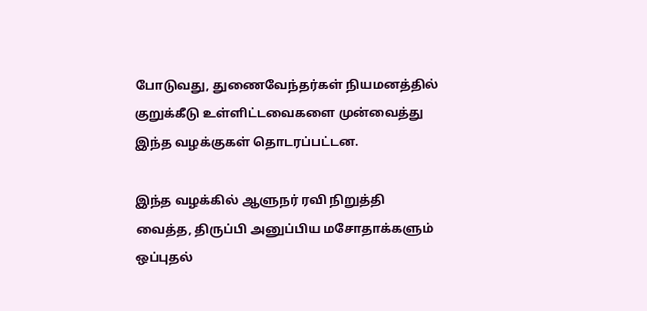போடுவது, துணைவேந்தர்கள் நியமனத்தில் குறுக்கீடு உள்ளிட்டவைகளை முன்வைத்து இந்த வழக்குகள் தொடரப்பட்டன.

இந்த வழக்கில் ஆளுநர் ரவி நிறுத்தி வைத்த, திருப்பி அனுப்பிய மசோதாக்களும் ஒப்புதல்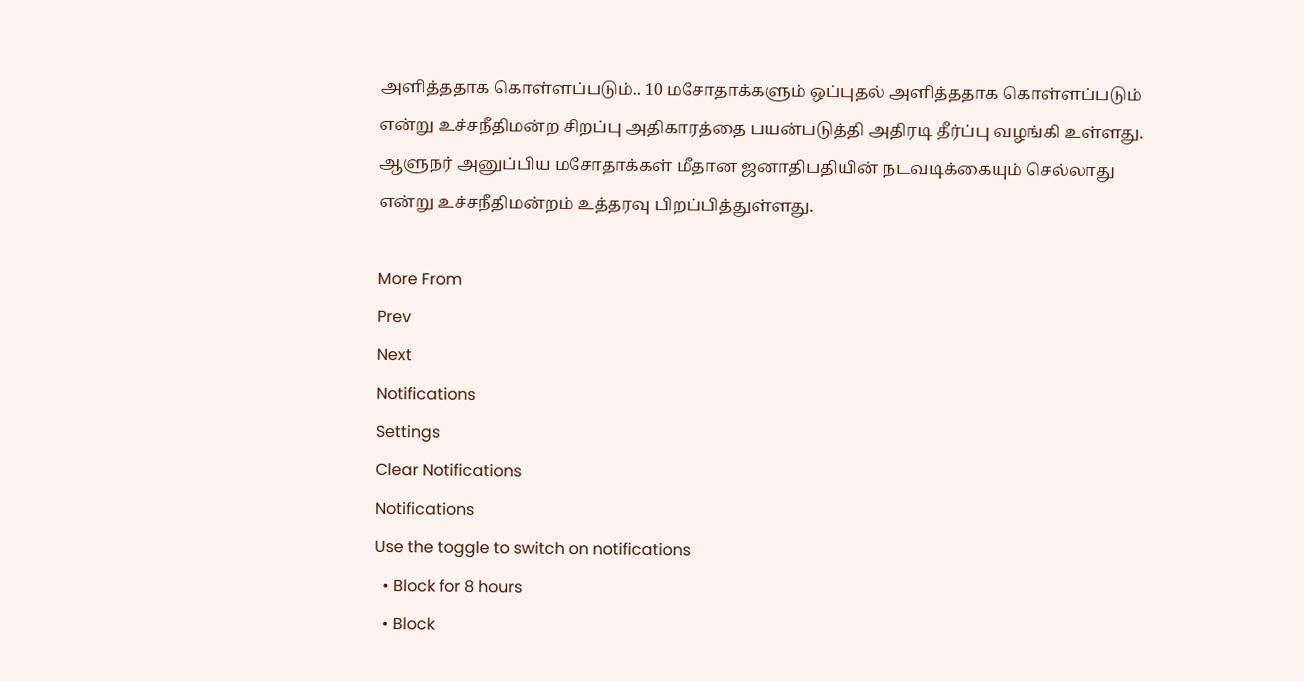அளித்ததாக கொள்ளப்படும்.. 10 மசோதாக்களும் ஒப்புதல் அளித்ததாக கொள்ளப்படும் என்று உச்சநீதிமன்ற சிறப்பு அதிகாரத்தை பயன்படுத்தி அதிரடி தீர்ப்பு வழங்கி உள்ளது. ஆளுநர் அனுப்பிய மசோதாக்கள் மீதான ஜனாதிபதியின் நடவடிக்கையும் செல்லாது என்று உச்சநீதிமன்றம் உத்தரவு பிறப்பித்துள்ளது.

More From
Prev
Next
Notifications
Settings
Clear Notifications
Notifications
Use the toggle to switch on notifications
  • Block for 8 hours
  • Block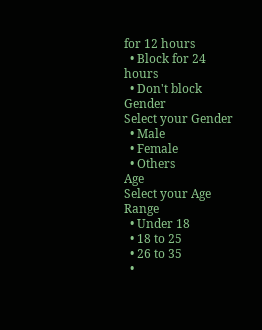for 12 hours
  • Block for 24 hours
  • Don't block
Gender
Select your Gender
  • Male
  • Female
  • Others
Age
Select your Age Range
  • Under 18
  • 18 to 25
  • 26 to 35
  •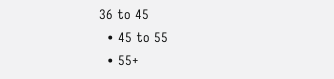36 to 45
  • 45 to 55
  • 55+